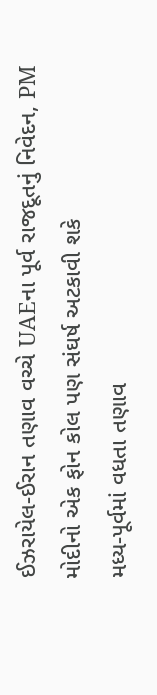ઈઝરાયેલ-ઈરાન તણાવ વચ્ચે UAEના પૂર્વ રાજદૂતનું નિવેદન, PM મોદીનો એક ફોન કોલ પણ સંઘર્ષ અટકાવી શકે
મધ્ય-પૂર્વમાં વધતા તણાવ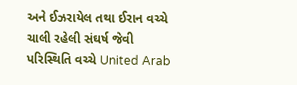અને ઈઝરાયેલ તથા ઈરાન વચ્ચે ચાલી રહેલી સંઘર્ષ જેવી પરિસ્થિતિ વચ્ચે United Arab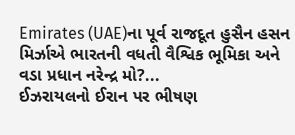Emirates (UAE)ના પૂર્વ રાજદૂત હુસૈન હસન મિર્ઝાએ ભારતની વધતી વૈશ્વિક ભૂમિકા અને વડા પ્રધાન નરેન્દ્ર મો?...
ઈઝરાયલનો ઈરાન પર ભીષણ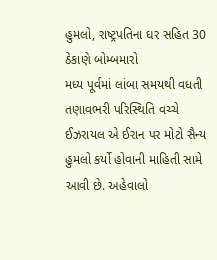હુમલો, રાષ્ટ્રપતિના ઘર સહિત 30 ઠેકાણે બોમ્બમારો
મધ્ય પૂર્વમાં લાંબા સમયથી વધતી તણાવભરી પરિસ્થિતિ વચ્ચે ઈઝરાયલ એ ઈરાન પર મોટો સૈન્ય હુમલો કર્યો હોવાની માહિતી સામે આવી છે. અહેવાલો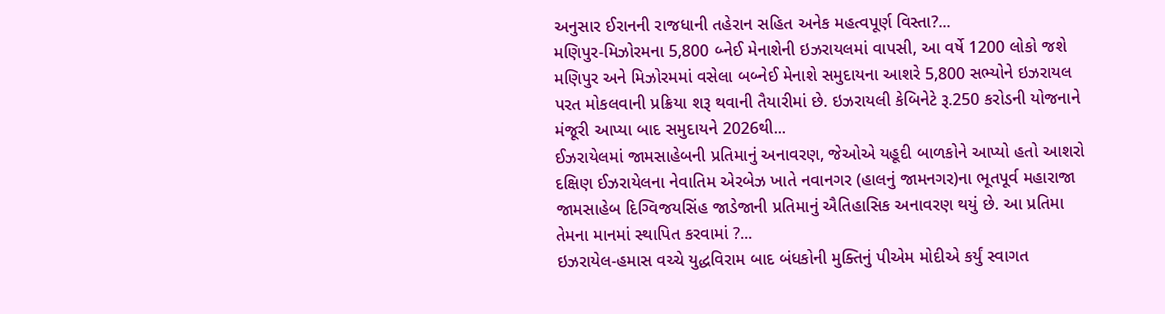અનુસાર ઈરાનની રાજધાની તહેરાન સહિત અનેક મહત્વપૂર્ણ વિસ્તા?...
મણિપુર-મિઝોરમના 5,800 બ્નેઈ મેનાશેની ઇઝરાયલમાં વાપસી, આ વર્ષે 1200 લોકો જશે
મણિપુર અને મિઝોરમમાં વસેલા બબ્નેઈ મેનાશે સમુદાયના આશરે 5,800 સભ્યોને ઇઝરાયલ પરત મોકલવાની પ્રક્રિયા શરૂ થવાની તૈયારીમાં છે. ઇઝરાયલી કેબિનેટે રૂ.250 કરોડની યોજનાને મંજૂરી આપ્યા બાદ સમુદાયને 2026થી...
ઈઝરાયેલમાં જામસાહેબની પ્રતિમાનું અનાવરણ, જેઓએ યહૂદી બાળકોને આપ્યો હતો આશરો
દક્ષિણ ઈઝરાયેલના નેવાતિમ એરબેઝ ખાતે નવાનગર (હાલનું જામનગર)ના ભૂતપૂર્વ મહારાજા જામસાહેબ દિગ્વિજયસિંહ જાડેજાની પ્રતિમાનું ઐતિહાસિક અનાવરણ થયું છે. આ પ્રતિમા તેમના માનમાં સ્થાપિત કરવામાં ?...
ઇઝરાયેલ-હમાસ વચ્ચે યુદ્ધવિરામ બાદ બંધકોની મુક્તિનું પીએમ મોદીએ કર્યું સ્વાગત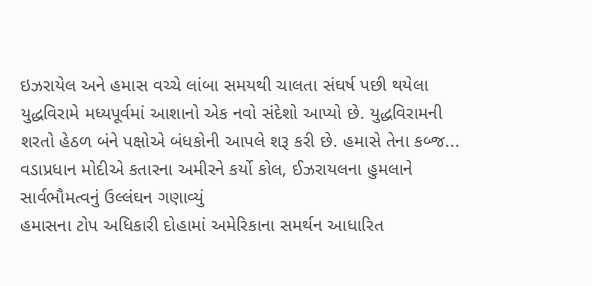ઇઝરાયેલ અને હમાસ વચ્ચે લાંબા સમયથી ચાલતા સંઘર્ષ પછી થયેલા યુદ્ધવિરામે મધ્યપૂર્વમાં આશાનો એક નવો સંદેશો આપ્યો છે. યુદ્ધવિરામની શરતો હેઠળ બંને પક્ષોએ બંધકોની આપલે શરૂ કરી છે. હમાસે તેના કબ્જ...
વડાપ્રધાન મોદીએ કતારના અમીરને કર્યો કોલ, ઈઝરાયલના હુમલાને સાર્વભૌમત્વનું ઉલ્લંઘન ગણાવ્યું
હમાસના ટોપ અધિકારી દોહામાં અમેરિકાના સમર્થન આધારિત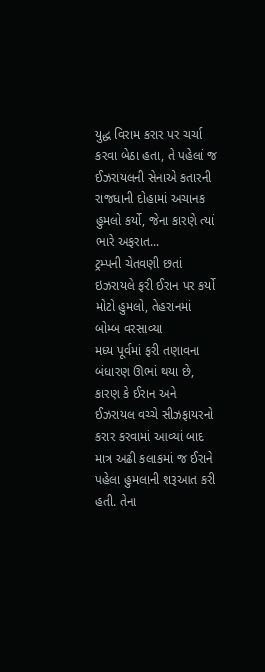યુદ્ધ વિરામ કરાર પર ચર્ચા કરવા બેઠા હતા, તે પહેલાં જ ઈઝરાયલની સેનાએ કતારની રાજધાની દોહામાં અચાનક હુમલો કર્યો, જેના કારણે ત્યાં ભારે અફરાત...
ટ્રમ્પની ચેતવણી છતાં ઇઝરાયલે ફરી ઈરાન પર કર્યો મોટો હુમલો, તેહરાનમાં બોમ્બ વરસાવ્યા
મધ્ય પૂર્વમાં ફરી તણાવના બંધારણ ઊભાં થયા છે, કારણ કે ઈરાન અને ઈઝરાયલ વચ્ચે સીઝફાયરનો કરાર કરવામાં આવ્યાં બાદ માત્ર અઢી કલાકમાં જ ઈરાને પહેલા હુમલાની શરૂઆત કરી હતી. તેના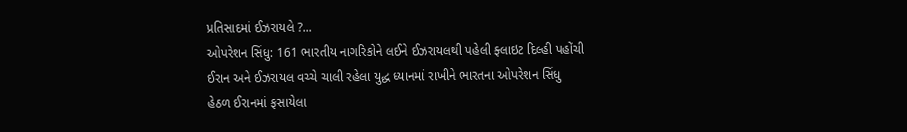પ્રતિસાદમાં ઈઝરાયલે ?...
ઓપરેશન સિંધુ: 161 ભારતીય નાગરિકોને લઈને ઈઝરાયલથી પહેલી ફ્લાઇટ દિલ્હી પહોંચી
ઈરાન અને ઈઝરાયલ વચ્ચે ચાલી રહેલા યુદ્ધ ધ્યાનમાં રાખીને ભારતના ઓપરેશન સિંધુ હેઠળ ઈરાનમાં ફસાયેલા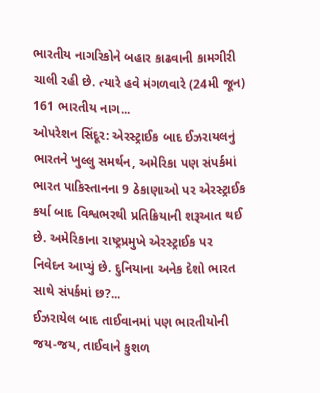ભારતીય નાગરિકોને બહાર કાઢવાની કામગીરી ચાલી રહી છે. ત્યારે હવે મંગળવારે (24મી જૂન) 161 ભારતીય નાગ...
ઓપરેશન સિંદૂર: એરસ્ટ્રાઈક બાદ ઈઝરાયલનું ભારતને ખુલ્લુ સમર્થન, અમેરિકા પણ સંપર્કમાં
ભારત પાકિસ્તાનના 9 ઠેકાણાઓ પર એરસ્ટ્રાઈક કર્યા બાદ વિશ્વભરથી પ્રતિક્રિયાની શરૂઆત થઈ છે. અમેરિકાના રાષ્ટ્રપ્રમુખે એરસ્ટ્રાઈક પર નિવેદન આપ્યું છે. દુનિયાના અનેક દેશો ભારત સાથે સંપર્કમાં છ?...
ઈઝરાયેલ બાદ તાઈવાનમાં પણ ભારતીયોની જય-જય, તાઈવાને કુશળ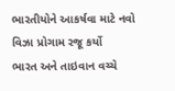ભારતીયોને આકર્ષવા માટે નવો વિઝા પ્રોગામ રજૂ કર્યો
ભારત અને તાઇવાન વચ્ચે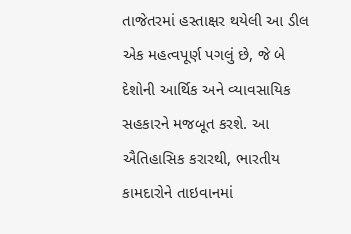તાજેતરમાં હસ્તાક્ષર થયેલી આ ડીલ એક મહત્વપૂર્ણ પગલું છે, જે બે દેશોની આર્થિક અને વ્યાવસાયિક સહકારને મજબૂત કરશે. આ ઐતિહાસિક કરારથી, ભારતીય કામદારોને તાઇવાનમાં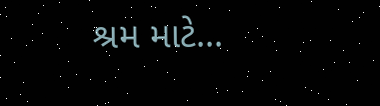શ્રમ માટે...